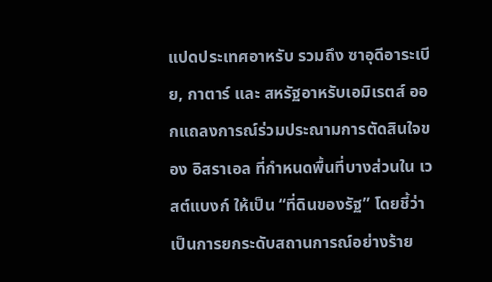แปดประเทศอาหรับ รวมถึง ซาอุดีอาระเบีย, กาตาร์ และ สหรัฐอาหรับเอมิเรตส์ ออกแถลงการณ์ร่วมประณามการตัดสินใจของ อิสราเอล ที่กำหนดพื้นที่บางส่วนใน เวสต์แบงก์ ให้เป็น “ที่ดินของรัฐ” โดยชี้ว่าเป็นการยกระดับสถานการณ์อย่างร้าย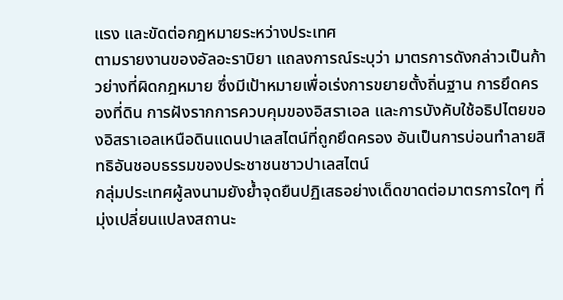แรง และขัดต่อกฎหมายระหว่างประเทศ
ตามรายงานของอัลอะราบิยา แถลงการณ์ระบุว่า มาตรการดังกล่าวเป็นก้าวย่างที่ผิดกฎหมาย ซึ่งมีเป้าหมายเพื่อเร่งการขยายตั้งถิ่นฐาน การยึดครองที่ดิน การฝังรากการควบคุมของอิสราเอล และการบังคับใช้อธิปไตยของอิสราเอลเหนือดินแดนปาเลสไตน์ที่ถูกยึดครอง อันเป็นการบ่อนทำลายสิทธิอันชอบธรรมของประชาชนชาวปาเลสไตน์
กลุ่มประเทศผู้ลงนามยังย้ำจุดยืนปฏิเสธอย่างเด็ดขาดต่อมาตรการใดๆ ที่มุ่งเปลี่ยนแปลงสถานะ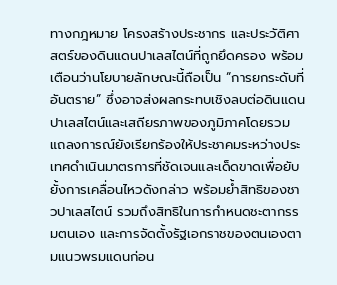ทางกฎหมาย โครงสร้างประชากร และประวัติศาสตร์ของดินแดนปาเลสไตน์ที่ถูกยึดครอง พร้อมเตือนว่านโยบายลักษณะนี้ถือเป็น “การยกระดับที่อันตราย” ซึ่งอาจส่งผลกระทบเชิงลบต่อดินแดนปาเลสไตน์และเสถียรภาพของภูมิภาคโดยรวม
แถลงการณ์ยังเรียกร้องให้ประชาคมระหว่างประเทศดำเนินมาตรการที่ชัดเจนและเด็ดขาดเพื่อยับยั้งการเคลื่อนไหวดังกล่าว พร้อมย้ำสิทธิของชาวปาเลสไตน์ รวมถึงสิทธิในการกำหนดชะตากรรมตนเอง และการจัดตั้งรัฐเอกราชของตนเองตามแนวพรมแดนก่อน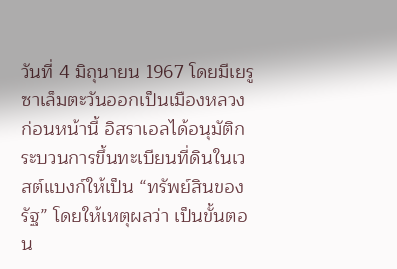วันที่ 4 มิถุนายน 1967 โดยมีเยรูซาเล็มตะวันออกเป็นเมืองหลวง
ก่อนหน้านี้ อิสราเอลได้อนุมัติกระบวนการขึ้นทะเบียนที่ดินในเวสต์แบงก์ให้เป็น “ทรัพย์สินของรัฐ” โดยให้เหตุผลว่า เป็นขั้นตอน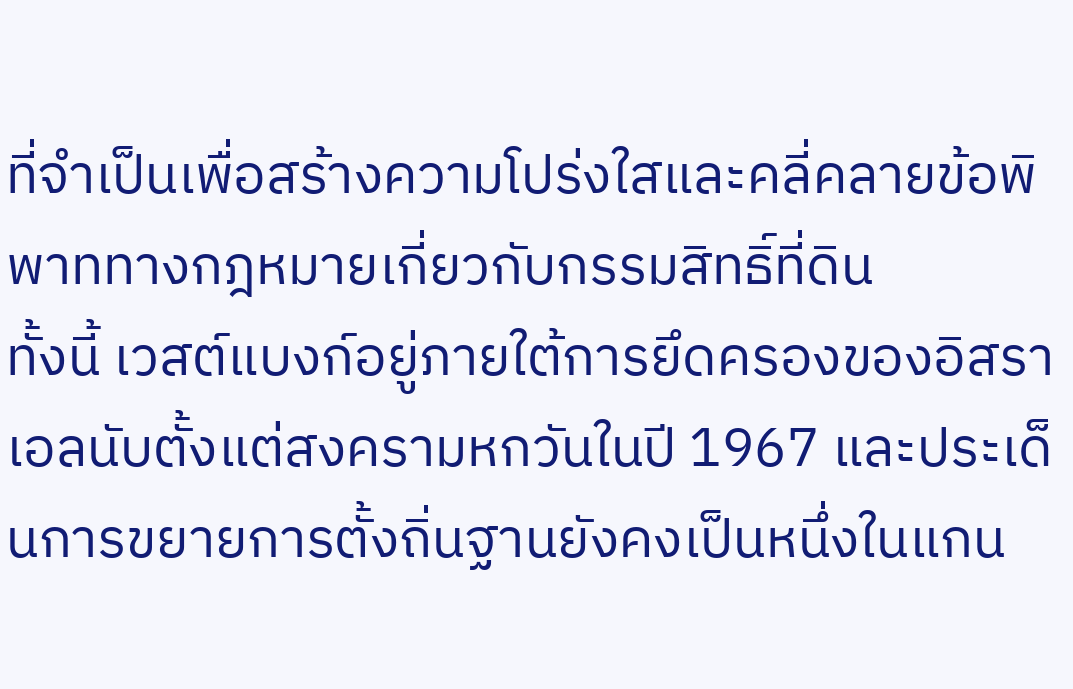ที่จำเป็นเพื่อสร้างความโปร่งใสและคลี่คลายข้อพิพาททางกฎหมายเกี่ยวกับกรรมสิทธิ์ที่ดิน
ทั้งนี้ เวสต์แบงก์อยู่ภายใต้การยึดครองของอิสราเอลนับตั้งแต่สงครามหกวันในปี 1967 และประเด็นการขยายการตั้งถิ่นฐานยังคงเป็นหนึ่งในแกน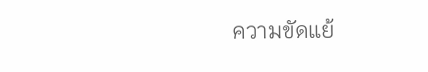ความขัดแย้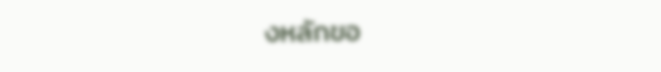งหลักขอ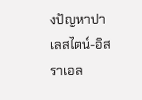งปัญหาปาเลสไตน์-อิสราเอล